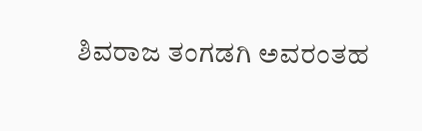ಶಿವರಾಜ ತಂಗಡಗಿ ಅವರಂತಹ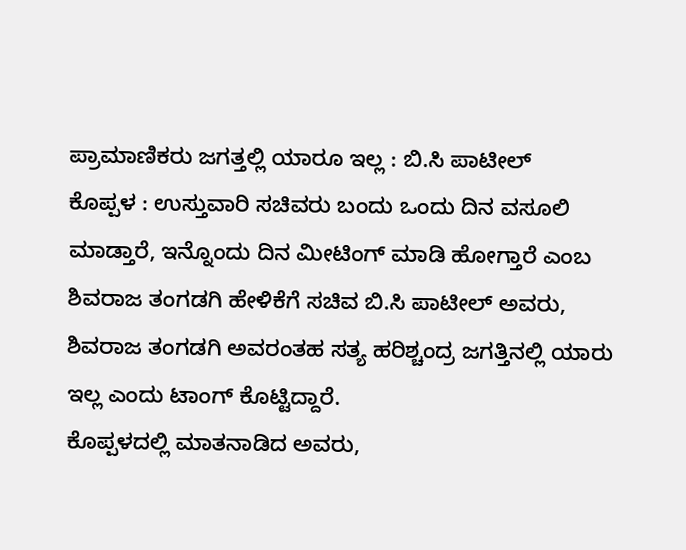ಪ್ರಾಮಾಣಿಕರು ಜಗತ್ತಲ್ಲಿ ಯಾರೂ ಇಲ್ಲ : ಬಿ.ಸಿ ಪಾಟೀಲ್
ಕೊಪ್ಪಳ : ಉಸ್ತುವಾರಿ ಸಚಿವರು ಬಂದು ಒಂದು ದಿನ ವಸೂಲಿ ಮಾಡ್ತಾರೆ, ಇನ್ನೊಂದು ದಿನ ಮೀಟಿಂಗ್ ಮಾಡಿ ಹೋಗ್ತಾರೆ ಎಂಬ ಶಿವರಾಜ ತಂಗಡಗಿ ಹೇಳಿಕೆಗೆ ಸಚಿವ ಬಿ.ಸಿ ಪಾಟೀಲ್ ಅವರು, ಶಿವರಾಜ ತಂಗಡಗಿ ಅವರಂತಹ ಸತ್ಯ ಹರಿಶ್ಚಂದ್ರ ಜಗತ್ತಿನಲ್ಲಿ ಯಾರು ಇಲ್ಲ ಎಂದು ಟಾಂಗ್ ಕೊಟ್ಟಿದ್ದಾರೆ.
ಕೊಪ್ಪಳದಲ್ಲಿ ಮಾತನಾಡಿದ ಅವರು,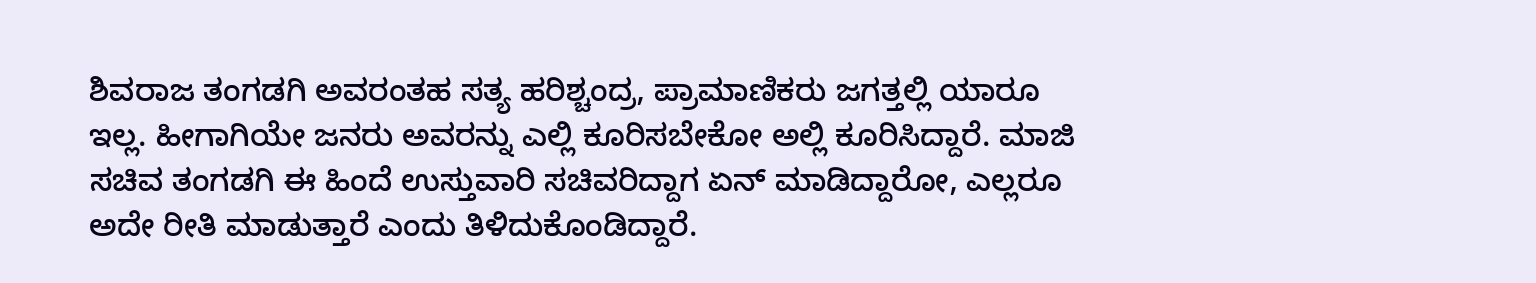ಶಿವರಾಜ ತಂಗಡಗಿ ಅವರಂತಹ ಸತ್ಯ ಹರಿಶ್ಚಂದ್ರ, ಪ್ರಾಮಾಣಿಕರು ಜಗತ್ತಲ್ಲಿ ಯಾರೂ ಇಲ್ಲ. ಹೀಗಾಗಿಯೇ ಜನರು ಅವರನ್ನು ಎಲ್ಲಿ ಕೂರಿಸಬೇಕೋ ಅಲ್ಲಿ ಕೂರಿಸಿದ್ದಾರೆ. ಮಾಜಿ ಸಚಿವ ತಂಗಡಗಿ ಈ ಹಿಂದೆ ಉಸ್ತುವಾರಿ ಸಚಿವರಿದ್ದಾಗ ಏನ್ ಮಾಡಿದ್ದಾರೋ, ಎಲ್ಲರೂ ಅದೇ ರೀತಿ ಮಾಡುತ್ತಾರೆ ಎಂದು ತಿಳಿದುಕೊಂಡಿದ್ದಾರೆ.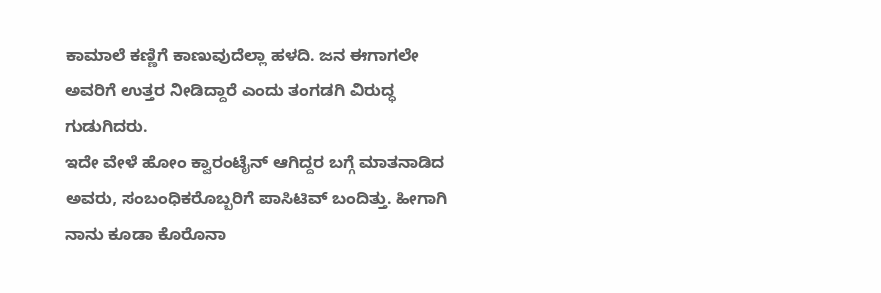ಕಾಮಾಲೆ ಕಣ್ಣಿಗೆ ಕಾಣುವುದೆಲ್ಲಾ ಹಳದಿ. ಜನ ಈಗಾಗಲೇ ಅವರಿಗೆ ಉತ್ತರ ನೀಡಿದ್ದಾರೆ ಎಂದು ತಂಗಡಗಿ ವಿರುದ್ಧ ಗುಡುಗಿದರು.
ಇದೇ ವೇಳೆ ಹೋಂ ಕ್ವಾರಂಟೈನ್ ಆಗಿದ್ದರ ಬಗ್ಗೆ ಮಾತನಾಡಿದ
ಅವರು, ಸಂಬಂಧಿಕರೊಬ್ಬರಿಗೆ ಪಾಸಿಟಿವ್ ಬಂದಿತ್ತು. ಹೀಗಾಗಿ ನಾನು ಕೂಡಾ ಕೊರೊನಾ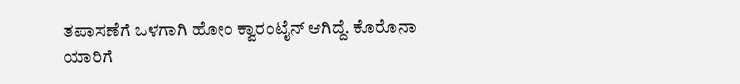ತಪಾಸಣೆಗೆ ಒಳಗಾಗಿ ಹೋಂ ಕ್ವಾರಂಟೈನ್ ಆಗಿದ್ದೆ. ಕೊರೊನಾ ಯಾರಿಗೆ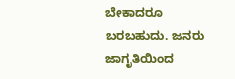ಬೇಕಾದರೂ ಬರಬಹುದು. ಜನರು ಜಾಗೃತಿಯಿಂದ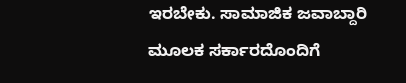ಇರಬೇಕು. ಸಾಮಾಜಿಕ ಜವಾಬ್ದಾರಿ ಮೂಲಕ ಸರ್ಕಾರದೊಂದಿಗೆ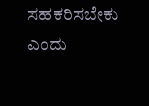ಸಹಕರಿಸಬೇಕು ಎಂದು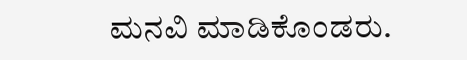ಮನವಿ ಮಾಡಿಕೊಂಡರು.